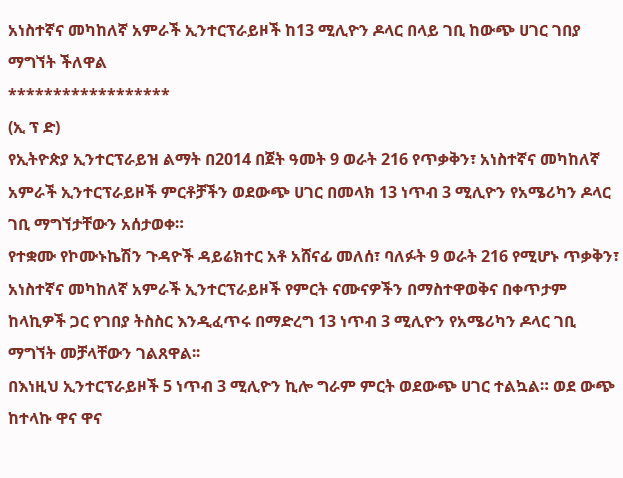አነስተኛና መካከለኛ አምራች ኢንተርፕራይዞች ከ13 ሚሊዮን ዶላር በላይ ገቢ ከውጭ ሀገር ገበያ ማግኘት ችለዋል
******************
(ኢ ፕ ድ)
የኢትዮጵያ ኢንተርፕራይዝ ልማት በ2014 በጀት ዓመት 9 ወራት 216 የጥቃቅን፣ አነስተኛና መካከለኛ አምራች ኢንተርፕራይዞች ምርቶቻችን ወደውጭ ሀገር በመላክ 13 ነጥብ 3 ሚሊዮን የአሜሪካን ዶላር ገቢ ማግኘታቸውን አሰታወቀ።
የተቋሙ የኮሙኑኬሽን ጉዳዮች ዳይሬክተር አቶ አሸናፊ መለሰ፣ ባለፉት 9 ወራት 216 የሚሆኑ ጥቃቅን፣ አነስተኛና መካከለኛ አምራች ኢንተርፕራይዞች የምርት ናሙናዎችን በማስተዋወቅና በቀጥታም ከላኪዎች ጋር የገበያ ትስስር እንዲፈጥሩ በማድረግ 13 ነጥብ 3 ሚሊዮን የአሜሪካን ዶላር ገቢ ማግኘት መቻላቸውን ገልጸዋል፡፡
በእነዚህ ኢንተርፕራይዞች 5 ነጥብ 3 ሚሊዮን ኪሎ ግራም ምርት ወደውጭ ሀገር ተልኳል። ወደ ውጭ ከተላኩ ዋና ዋና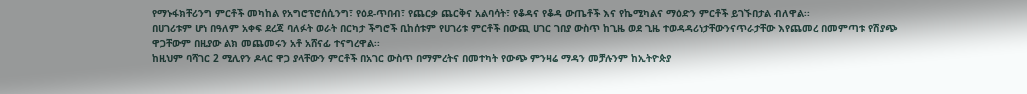የማኑፋክቸሪንግ ምርቶች መካከል የአግሮፕሮሰሲንግ፣ የዕደ-ጥበብ፣ የጨርቃ ጨርቅና አልባሳት፣ የቆዳና የቆዳ ውጤቶች እና የኬሚካልና ማዕድን ምርቶች ይገኙበታል ብለዋል፡፡
በሀገሪቱም ሆነ በዓለም አቀፍ ደረጃ ባለፉት ወራት በርካታ ችግሮች ቢከሰቱም የሀገሪቱ ምርቶች በውጪ ሀገር ገበያ ውስጥ ከጊዜ ወደ ጊዜ ተወዳዳሪነታቸውንናጥራታቸው እየጨመረ በመምጣቱ የሽያጭ ዋጋቸውም በዚያው ልክ መጨመሩን አቶ አሸናፊ ተናግረዋል፡፡
ከዚህም ባሻገር 2 ሚሊየን ዶላር ዋጋ ያላቸውን ምርቶች በአገር ውስጥ በማምረትና በመተካት የውጭ ምንዛሬ ማዳን መቻሉንም ከኢትዮጵያ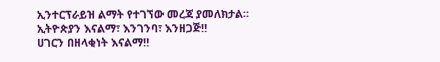ኢንተርፕራይዝ ልማት የተገኘው መረጃ ያመለክታል።
ኢትዮጵያን እናልማ፣ እንገንባ፣ እንዘጋጅ‼
ሀገርን በዘላቂነት እናልማ‼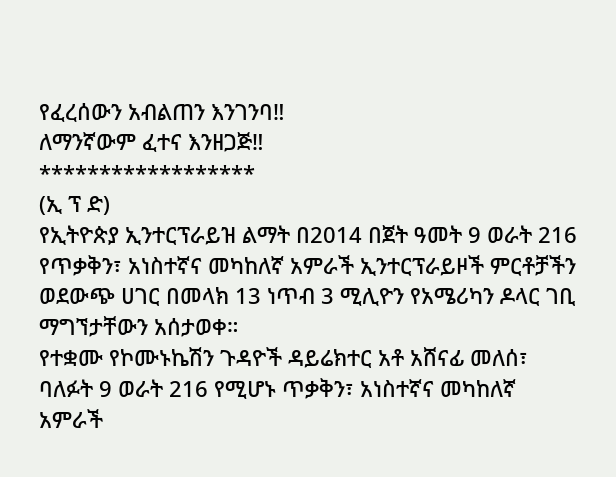የፈረሰውን አብልጠን እንገንባ‼
ለማንኛውም ፈተና እንዘጋጅ‼
******************
(ኢ ፕ ድ)
የኢትዮጵያ ኢንተርፕራይዝ ልማት በ2014 በጀት ዓመት 9 ወራት 216 የጥቃቅን፣ አነስተኛና መካከለኛ አምራች ኢንተርፕራይዞች ምርቶቻችን ወደውጭ ሀገር በመላክ 13 ነጥብ 3 ሚሊዮን የአሜሪካን ዶላር ገቢ ማግኘታቸውን አሰታወቀ።
የተቋሙ የኮሙኑኬሽን ጉዳዮች ዳይሬክተር አቶ አሸናፊ መለሰ፣ ባለፉት 9 ወራት 216 የሚሆኑ ጥቃቅን፣ አነስተኛና መካከለኛ አምራች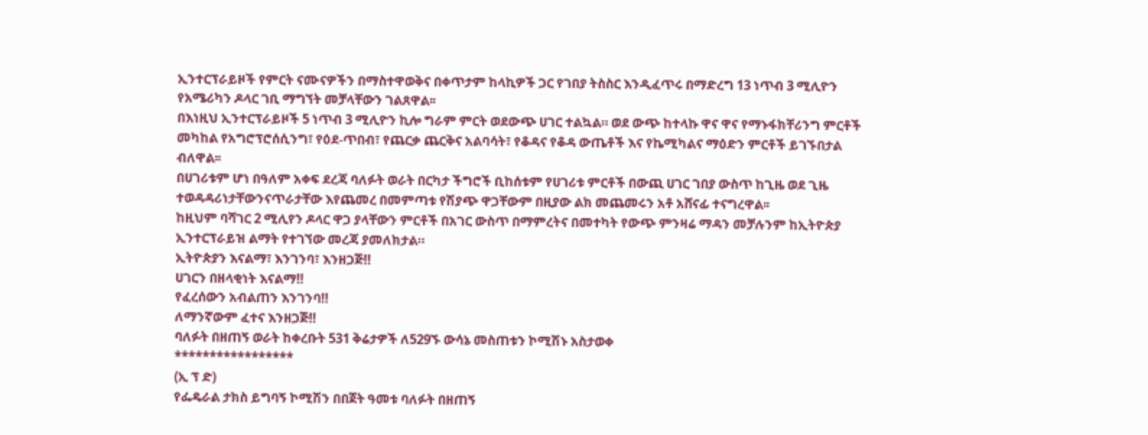ኢንተርፕራይዞች የምርት ናሙናዎችን በማስተዋወቅና በቀጥታም ከላኪዎች ጋር የገበያ ትስስር እንዲፈጥሩ በማድረግ 13 ነጥብ 3 ሚሊዮን የአሜሪካን ዶላር ገቢ ማግኘት መቻላቸውን ገልጸዋል፡፡
በእነዚህ ኢንተርፕራይዞች 5 ነጥብ 3 ሚሊዮን ኪሎ ግራም ምርት ወደውጭ ሀገር ተልኳል። ወደ ውጭ ከተላኩ ዋና ዋና የማኑፋክቸሪንግ ምርቶች መካከል የአግሮፕሮሰሲንግ፣ የዕደ-ጥበብ፣ የጨርቃ ጨርቅና አልባሳት፣ የቆዳና የቆዳ ውጤቶች እና የኬሚካልና ማዕድን ምርቶች ይገኙበታል ብለዋል፡፡
በሀገሪቱም ሆነ በዓለም አቀፍ ደረጃ ባለፉት ወራት በርካታ ችግሮች ቢከሰቱም የሀገሪቱ ምርቶች በውጪ ሀገር ገበያ ውስጥ ከጊዜ ወደ ጊዜ ተወዳዳሪነታቸውንናጥራታቸው እየጨመረ በመምጣቱ የሽያጭ ዋጋቸውም በዚያው ልክ መጨመሩን አቶ አሸናፊ ተናግረዋል፡፡
ከዚህም ባሻገር 2 ሚሊየን ዶላር ዋጋ ያላቸውን ምርቶች በአገር ውስጥ በማምረትና በመተካት የውጭ ምንዛሬ ማዳን መቻሉንም ከኢትዮጵያ ኢንተርፕራይዝ ልማት የተገኘው መረጃ ያመለክታል።
ኢትዮጵያን እናልማ፣ እንገንባ፣ እንዘጋጅ‼
ሀገርን በዘላቂነት እናልማ‼
የፈረሰውን አብልጠን እንገንባ‼
ለማንኛውም ፈተና እንዘጋጅ‼
ባለፉት በዘጠኝ ወራት ከቀረቡት 531 ቅሬታዎች ለ529ኙ ውሳኔ መስጠቱን ኮሚሽኑ አስታወቀ
*****************
(ኢ ፕ ድ)
የፌዴራል ታክስ ይግባኝ ኮሚሽን በበጀት ዓመቱ ባለፉት በዘጠኝ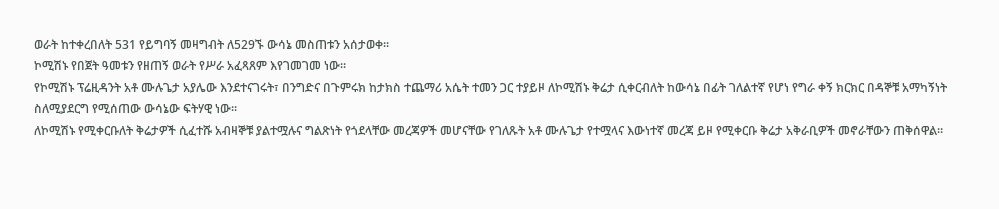ወራት ከተቀረበለት 531 የይግባኝ መዛግብት ለ529ኙ ውሳኔ መስጠቱን አሰታወቀ።
ኮሚሽኑ የበጀት ዓመቱን የዘጠኝ ወራት የሥራ አፈጻጸም እየገመገመ ነው።
የኮሚሽኑ ፕሬዚዳንት አቶ ሙሉጌታ አያሌው እንደተናገሩት፣ በንግድና በጉምሩክ ከታክስ ተጨማሪ አሴት ተመን ጋር ተያይዞ ለኮሚሽኑ ቅሬታ ሲቀርብለት ከውሳኔ በፊት ገለልተኛ የሆነ የግራ ቀኝ ክርክር በዳኞቹ አማካኝነት ስለሚያደርግ የሚሰጠው ውሳኔው ፍትሃዊ ነው።
ለኮሚሽኑ የሚቀርቡለት ቅሬታዎች ሲፈተሹ አብዛኞቹ ያልተሟሉና ግልጽነት የጎደላቸው መረጃዎች መሆናቸው የገለጹት አቶ ሙሉጌታ የተሟላና እውነተኛ መረጃ ይዞ የሚቀርቡ ቅሬታ አቅራቢዎች መኖራቸውን ጠቅሰዋል።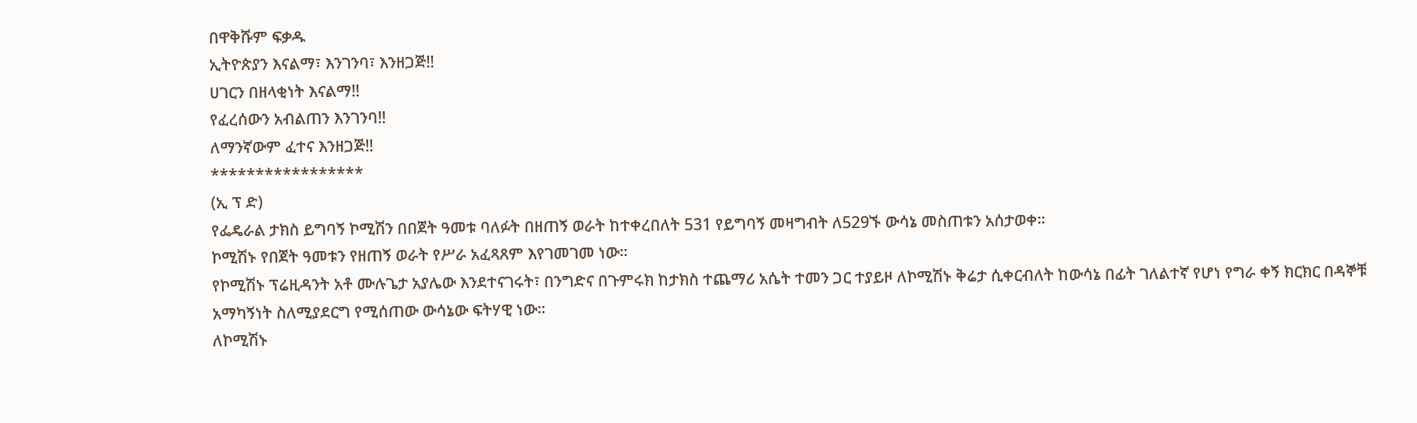በዋቅሹም ፍቃዱ
ኢትዮጵያን እናልማ፣ እንገንባ፣ እንዘጋጅ‼
ሀገርን በዘላቂነት እናልማ‼
የፈረሰውን አብልጠን እንገንባ‼
ለማንኛውም ፈተና እንዘጋጅ‼
*****************
(ኢ ፕ ድ)
የፌዴራል ታክስ ይግባኝ ኮሚሽን በበጀት ዓመቱ ባለፉት በዘጠኝ ወራት ከተቀረበለት 531 የይግባኝ መዛግብት ለ529ኙ ውሳኔ መስጠቱን አሰታወቀ።
ኮሚሽኑ የበጀት ዓመቱን የዘጠኝ ወራት የሥራ አፈጻጸም እየገመገመ ነው።
የኮሚሽኑ ፕሬዚዳንት አቶ ሙሉጌታ አያሌው እንደተናገሩት፣ በንግድና በጉምሩክ ከታክስ ተጨማሪ አሴት ተመን ጋር ተያይዞ ለኮሚሽኑ ቅሬታ ሲቀርብለት ከውሳኔ በፊት ገለልተኛ የሆነ የግራ ቀኝ ክርክር በዳኞቹ አማካኝነት ስለሚያደርግ የሚሰጠው ውሳኔው ፍትሃዊ ነው።
ለኮሚሽኑ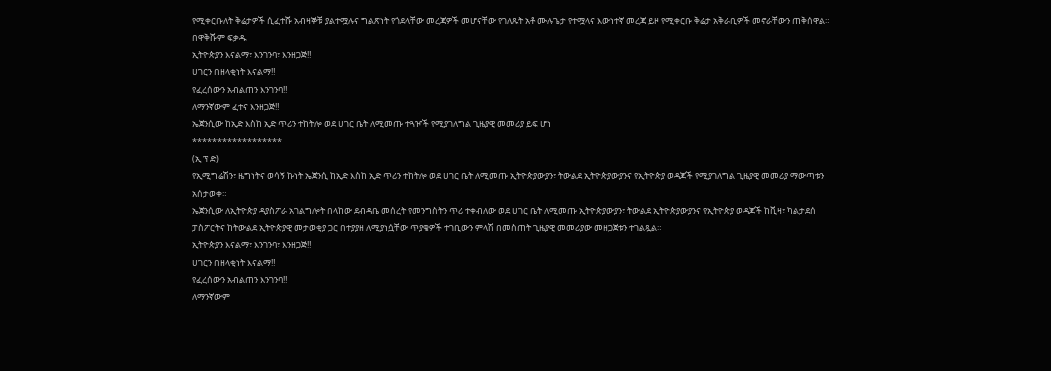የሚቀርቡለት ቅሬታዎች ሲፈተሹ አብዛኞቹ ያልተሟሉና ግልጽነት የጎደላቸው መረጃዎች መሆናቸው የገለጹት አቶ ሙሉጌታ የተሟላና እውነተኛ መረጃ ይዞ የሚቀርቡ ቅሬታ አቅራቢዎች መኖራቸውን ጠቅሰዋል።
በዋቅሹም ፍቃዱ
ኢትዮጵያን እናልማ፣ እንገንባ፣ እንዘጋጅ‼
ሀገርን በዘላቂነት እናልማ‼
የፈረሰውን አብልጠን እንገንባ‼
ለማንኛውም ፈተና እንዘጋጅ‼
ኤጀንሲው ከኢድ እስከ ኢድ ጥሪን ተከትሎ ወደ ሀገር ቤት ለሚመጡ ተጓዦች የሚያገለግል ጊዜያዊ መመሪያ ይፍ ሆነ
******************
(ኢ ፕ ድ)
የኢሚግሬሽን፣ ዜግነትና ወሳኝ ኩነት ኤጀንሲ ከኢድ እስከ ኢድ ጥሪን ተከትሎ ወደ ሀገር ቤት ለሚመጡ ኢትዮጵያውያን፣ ትውልደ ኢትዮጵያውያንና የኢትዮጵያ ወዳጆች የሚያገለግል ጊዜያዊ መመሪያ ማውጣቱን አሰታወቀ።
ኤጀንሲው ለኢትዮጵያ ዳያስፖራ አገልግሎት በላከው ደብዳቤ መሰረት የመንግስትን ጥሪ ተቀብለው ወደ ሀገር ቤት ለሚመጡ ኢትዮጵያውያን፣ ትውልደ ኢትዮጵያውያንና የኢትዮጵያ ወዳጆች ከቪዛ፣ ካልታደሰ ፓስፖርትና ከትውልደ ኢትዮጵያዊ መታወቂያ ጋር በተያያዘ ለሚያነሷቸው ጥያቄዎች ተገቢውን ምላሽ በመስጠት ጊዜያዊ መመሪያው መዘጋጀቱን ተገልጿል።
ኢትዮጵያን እናልማ፣ እንገንባ፣ እንዘጋጅ‼
ሀገርን በዘላቂነት እናልማ‼
የፈረሰውን አብልጠን እንገንባ‼
ለማንኛውም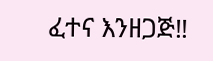ፈተና እንዘጋጅ‼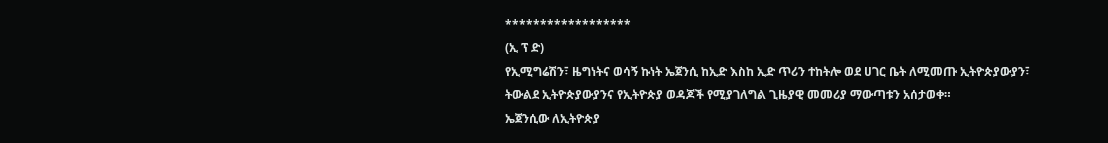******************
(ኢ ፕ ድ)
የኢሚግሬሽን፣ ዜግነትና ወሳኝ ኩነት ኤጀንሲ ከኢድ እስከ ኢድ ጥሪን ተከትሎ ወደ ሀገር ቤት ለሚመጡ ኢትዮጵያውያን፣ ትውልደ ኢትዮጵያውያንና የኢትዮጵያ ወዳጆች የሚያገለግል ጊዜያዊ መመሪያ ማውጣቱን አሰታወቀ።
ኤጀንሲው ለኢትዮጵያ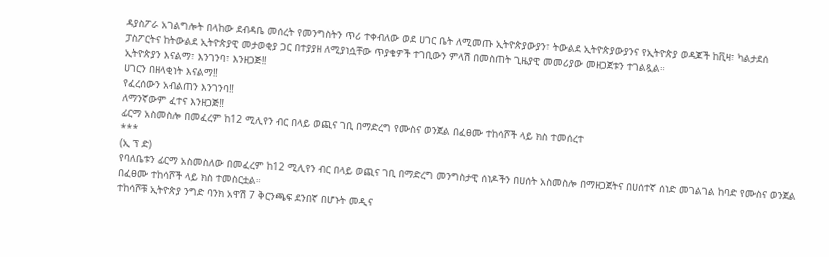ዳያስፖራ አገልግሎት በላከው ደብዳቤ መሰረት የመንግስትን ጥሪ ተቀብለው ወደ ሀገር ቤት ለሚመጡ ኢትዮጵያውያን፣ ትውልደ ኢትዮጵያውያንና የኢትዮጵያ ወዳጆች ከቪዛ፣ ካልታደሰ ፓስፖርትና ከትውልደ ኢትዮጵያዊ መታወቂያ ጋር በተያያዘ ለሚያነሷቸው ጥያቄዎች ተገቢውን ምላሽ በመስጠት ጊዜያዊ መመሪያው መዘጋጀቱን ተገልጿል።
ኢትዮጵያን እናልማ፣ እንገንባ፣ እንዘጋጅ‼
ሀገርን በዘላቂነት እናልማ‼
የፈረሰውን አብልጠን እንገንባ‼
ለማንኛውም ፈተና እንዘጋጅ‼
ፊርማ አስመስሎ በመፈረም ከ12 ሚሊየን ብር በላይ ወጪና ገቢ በማድረግ የሙስና ወንጀል በፈፀሙ ተከሳሾች ላይ ክስ ተመሰረተ
***
(ኢ ፕ ድ)
የባለቤቱን ፊርማ አስመስለው በመፈረም ከ12 ሚሊየን ብር በላይ ወጪና ገቢ በማድረግ መንግስታዊ ሰነዶችን በሀሰት አስመስሎ በማዘጋጀትና በሀሰተኛ ሰነድ መገልገል ከባድ የሙስና ወንጀል በፈፀሙ ተከሳሾች ላይ ክስ ተመስርቷል።
ተከሳሾቹ ኢትዮጵያ ንግድ ባንክ አዋሽ 7 ቅርንጫፍ ደንበኛ በሆኑት መዲና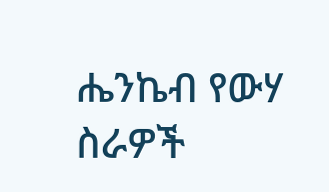ሔንኬብ የውሃ ስራዎች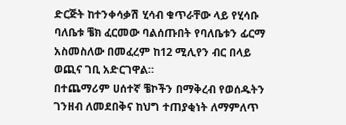ድርጅት ከተንቀሳቃሽ ሂሳብ ቁጥራቸው ላይ የሂሳቡ ባለቤቱ ቼክ ፈርመው ባልሰጡበት የባለቤቱን ፊርማ አስመስለው በመፈረም ከ12 ሚሊየን ብር በላይ ወጪና ገቢ አድርገዋል።
በተጨማሪም ሀሰተኛ ቼኮችን በማቅረብ የወሰዱትን ገንዘብ ለመደበቅና ከህግ ተጠያቂነት ለማምለጥ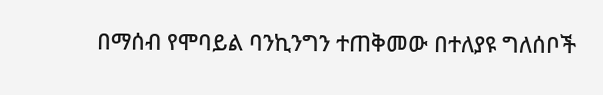በማሰብ የሞባይል ባንኪንግን ተጠቅመው በተለያዩ ግለሰቦች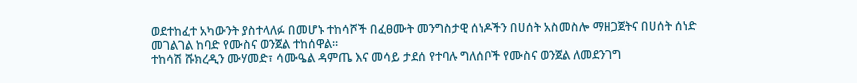ወደተከፈተ አካውንት ያስተላለፉ በመሆኑ ተከሳሾች በፈፀሙት መንግስታዊ ሰነዶችን በሀሰት አስመስሎ ማዘጋጀትና በሀሰት ሰነድ መገልገል ከባድ የሙስና ወንጀል ተከሰዋል።
ተከሳሽ ሹክረዲን ሙሃመድ፣ ሳሙዔል ዳምጤ እና መሳይ ታደሰ የተባሉ ግለሰቦች የሙስና ወንጀል ለመደንገግ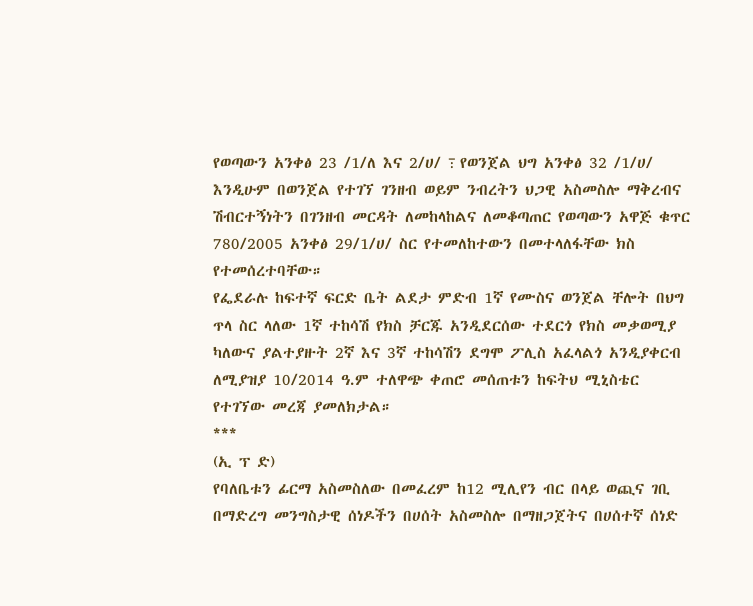የወጣውን አንቀፅ 23 /1/ለ እና 2/ሀ/ ߹ የወንጀል ህግ አንቀፅ 32 /1/ሀ/ እንዲሁም በወንጀል የተገኘ ገንዘብ ወይም ንብረትን ህጋዊ አስመስሎ ማቅረብና ሽብርተኝነትን በገንዘብ መርዳት ለመከላከልና ለመቆጣጠር የወጣውን አዋጅ ቁጥር 780/2005 አንቀፅ 29/1/ሀ/ ስር የተመለከተውን በመተላለፋቸው ክስ የተመሰረተባቸው።
የፌደራሉ ከፍተኛ ፍርድ ቤት ልደታ ምድብ 1ኛ የሙስና ወንጀል ቸሎት በህግ ጥላ ስር ላለው 1ኛ ተከሳሽ የክስ ቻርጁ አንዲደርሰው ተደርጎ የክስ መቃወሚያ ካለውና ያልተያዙት 2ኛ እና 3ኛ ተከሳሽን ደግሞ ፖሊስ አፈላልጎ አንዲያቀርብ ለሚያዝያ 10/2014 ዓ.ም ተለዋጭ ቀጠሮ መሰጠቱን ከፍትህ ሚኒስቴር የተገኘው መረጃ ያመለክታል።
***
(ኢ ፕ ድ)
የባለቤቱን ፊርማ አስመስለው በመፈረም ከ12 ሚሊየን ብር በላይ ወጪና ገቢ በማድረግ መንግስታዊ ሰነዶችን በሀሰት አስመስሎ በማዘጋጀትና በሀሰተኛ ሰነድ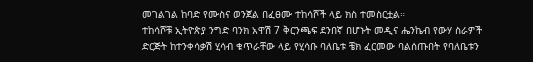መገልገል ከባድ የሙስና ወንጀል በፈፀሙ ተከሳሾች ላይ ክስ ተመስርቷል።
ተከሳሾቹ ኢትዮጵያ ንግድ ባንክ አዋሽ 7 ቅርንጫፍ ደንበኛ በሆኑት መዲና ሔንኬብ የውሃ ስራዎች ድርጅት ከተንቀሳቃሽ ሂሳብ ቁጥራቸው ላይ የሂሳቡ ባለቤቱ ቼክ ፈርመው ባልሰጡበት የባለቤቱን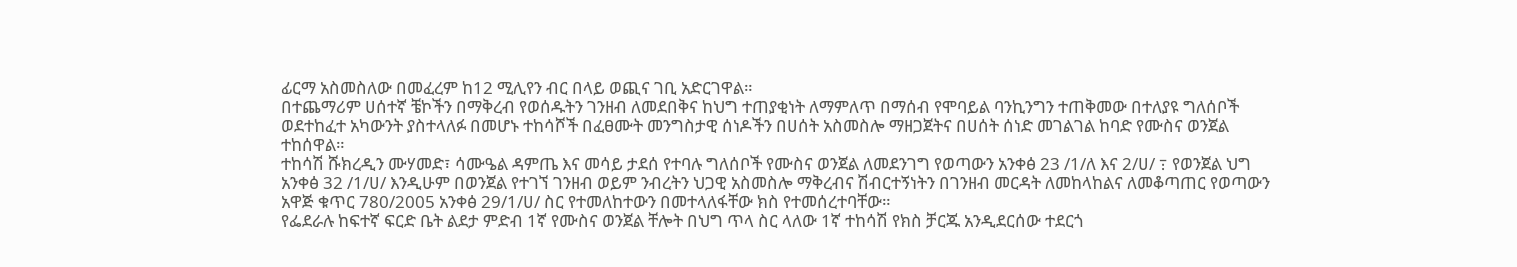ፊርማ አስመስለው በመፈረም ከ12 ሚሊየን ብር በላይ ወጪና ገቢ አድርገዋል።
በተጨማሪም ሀሰተኛ ቼኮችን በማቅረብ የወሰዱትን ገንዘብ ለመደበቅና ከህግ ተጠያቂነት ለማምለጥ በማሰብ የሞባይል ባንኪንግን ተጠቅመው በተለያዩ ግለሰቦች ወደተከፈተ አካውንት ያስተላለፉ በመሆኑ ተከሳሾች በፈፀሙት መንግስታዊ ሰነዶችን በሀሰት አስመስሎ ማዘጋጀትና በሀሰት ሰነድ መገልገል ከባድ የሙስና ወንጀል ተከሰዋል።
ተከሳሽ ሹክረዲን ሙሃመድ፣ ሳሙዔል ዳምጤ እና መሳይ ታደሰ የተባሉ ግለሰቦች የሙስና ወንጀል ለመደንገግ የወጣውን አንቀፅ 23 /1/ለ እና 2/ሀ/ ߹ የወንጀል ህግ አንቀፅ 32 /1/ሀ/ እንዲሁም በወንጀል የተገኘ ገንዘብ ወይም ንብረትን ህጋዊ አስመስሎ ማቅረብና ሽብርተኝነትን በገንዘብ መርዳት ለመከላከልና ለመቆጣጠር የወጣውን አዋጅ ቁጥር 780/2005 አንቀፅ 29/1/ሀ/ ስር የተመለከተውን በመተላለፋቸው ክስ የተመሰረተባቸው።
የፌደራሉ ከፍተኛ ፍርድ ቤት ልደታ ምድብ 1ኛ የሙስና ወንጀል ቸሎት በህግ ጥላ ስር ላለው 1ኛ ተከሳሽ የክስ ቻርጁ አንዲደርሰው ተደርጎ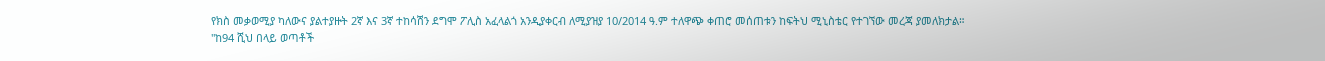የክስ መቃወሚያ ካለውና ያልተያዙት 2ኛ እና 3ኛ ተከሳሽን ደግሞ ፖሊስ አፈላልጎ አንዲያቀርብ ለሚያዝያ 10/2014 ዓ.ም ተለዋጭ ቀጠሮ መሰጠቱን ከፍትህ ሚኒስቴር የተገኘው መረጃ ያመለክታል።
"ከ94 ሺህ በላይ ወጣቶች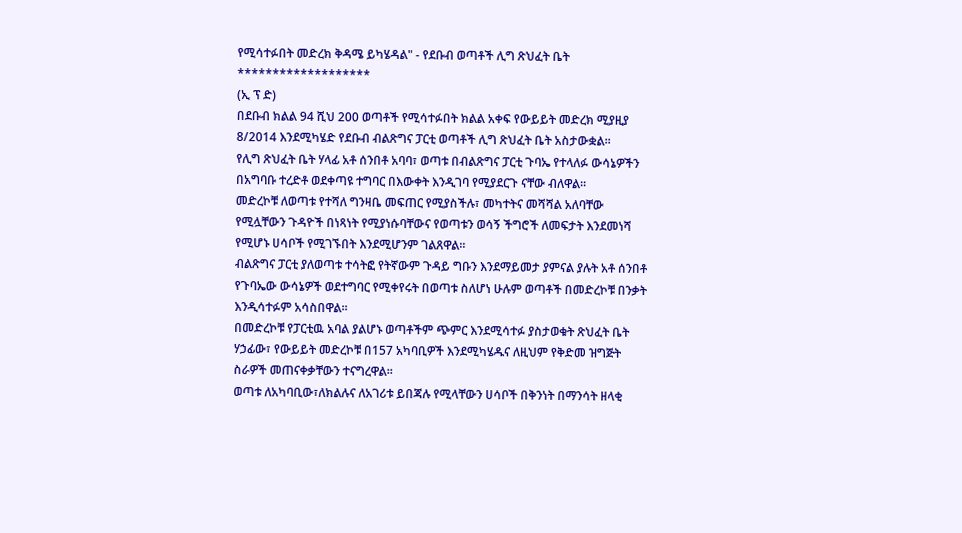የሚሳተፉበት መድረክ ቅዳሜ ይካሄዳል" - የደቡብ ወጣቶች ሊግ ጽህፈት ቤት
*******************
(ኢ ፕ ድ)
በደቡብ ክልል 94 ሺህ 200 ወጣቶች የሚሳተፉበት ክልል አቀፍ የውይይት መድረክ ሚያዚያ 8/2014 እንደሚካሄድ የደቡብ ብልጽግና ፓርቲ ወጣቶች ሊግ ጽህፈት ቤት አስታውቋል፡፡
የሊግ ጽህፈት ቤት ሃላፊ አቶ ሰንበቶ አባባ፣ ወጣቱ በብልጽግና ፓርቲ ጉባኤ የተላለፉ ውሳኔዎችን በአግባቡ ተረድቶ ወደቀጣዩ ተግባር በእውቀት እንዲገባ የሚያደርጉ ናቸው ብለዋል፡፡
መድረኮቹ ለወጣቱ የተሻለ ግንዛቤ መፍጠር የሚያስችሉ፣ መካተትና መሻሻል አለባቸው የሚሏቸውን ጉዳዮች በነጻነት የሚያነሱባቸውና የወጣቱን ወሳኝ ችግሮች ለመፍታት እንደመነሻ የሚሆኑ ሀሳቦች የሚገኙበት እንደሚሆንም ገልጸዋል፡፡
ብልጽግና ፓርቲ ያለወጣቱ ተሳትፎ የትኛውም ጉዳይ ግቡን እንደማይመታ ያምናል ያሉት አቶ ሰንበቶ የጉባኤው ውሳኔዎች ወደተግባር የሚቀየሩት በወጣቱ ስለሆነ ሁሉም ወጣቶች በመድረኮቹ በንቃት እንዲሳተፉም አሳስበዋል፡፡
በመድረኮቹ የፓርቲዉ አባል ያልሆኑ ወጣቶችም ጭምር እንደሚሳተፉ ያስታወቁት ጽህፈት ቤት ሃኃፊው፣ የውይይት መድረኮቹ በ157 አካባቢዎች እንደሚካሄዱና ለዚህም የቅድመ ዝግጅት ስራዎች መጠናቀቃቸውን ተናግረዋል፡፡
ወጣቱ ለአካባቢው፣ለክልሉና ለአገሪቱ ይበጃሉ የሚላቸውን ሀሳቦች በቅንነት በማንሳት ዘላቂ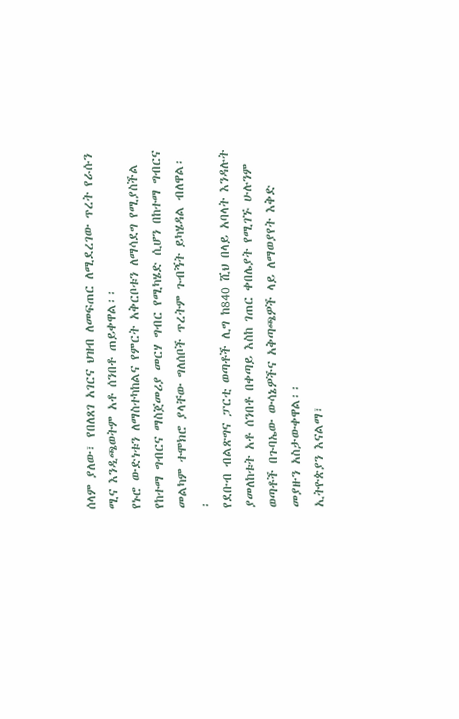ሰላም ያለው፣ የበለጸገ አገርና ህዝብ ለመፍጠር ለሚደረገው ጥረት የራሱን ሚና እንዲጫወትም አቶ ሰንበቶ ጠይቀዋል፡፡
የኑሮ ውድነቱን ለማስተካከልና የምርት አቅርቦቱን ለማሳደግ የሚያስችል የከተማ ግብርና ማስጀመሪያ መርሃ ግብር የሚካሄድ ሲሆን በከተማ ግብርና መልካም ተሞክሮ ያላቸው ግለሰቦች ጥረትም ጉብኝት ይካሄዳል ብለዋል፡፡
የደቡብ ብልጽግና ፓርቲ ወጣቶች ሊግ ከ840 ሺህ በላይ አባላት እንዳሉት ያመለከቱት አቶ ሰንበቶ በቀጣይ እስከ ገጠር ቀበሌያት የሚገኙ ሁሉንም ወጣቶች በጉባኤው ውሳኔዎችና አቅጣጫዎች ላይ ለማወያየት እቅድ መያዙን አስታውቀዋል፡፡
ኢትዮጵያን እናልማ፣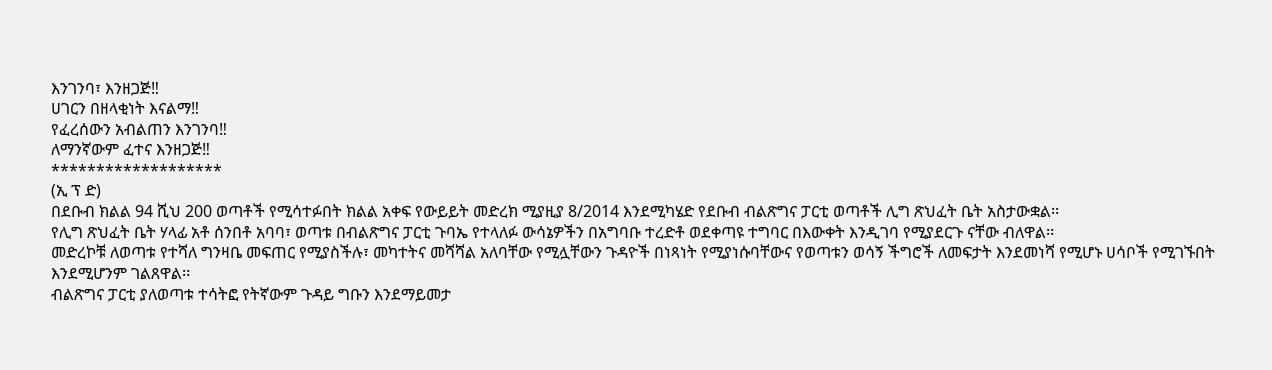እንገንባ፣ እንዘጋጅ‼
ሀገርን በዘላቂነት እናልማ‼
የፈረሰውን አብልጠን እንገንባ‼
ለማንኛውም ፈተና እንዘጋጅ‼
*******************
(ኢ ፕ ድ)
በደቡብ ክልል 94 ሺህ 200 ወጣቶች የሚሳተፉበት ክልል አቀፍ የውይይት መድረክ ሚያዚያ 8/2014 እንደሚካሄድ የደቡብ ብልጽግና ፓርቲ ወጣቶች ሊግ ጽህፈት ቤት አስታውቋል፡፡
የሊግ ጽህፈት ቤት ሃላፊ አቶ ሰንበቶ አባባ፣ ወጣቱ በብልጽግና ፓርቲ ጉባኤ የተላለፉ ውሳኔዎችን በአግባቡ ተረድቶ ወደቀጣዩ ተግባር በእውቀት እንዲገባ የሚያደርጉ ናቸው ብለዋል፡፡
መድረኮቹ ለወጣቱ የተሻለ ግንዛቤ መፍጠር የሚያስችሉ፣ መካተትና መሻሻል አለባቸው የሚሏቸውን ጉዳዮች በነጻነት የሚያነሱባቸውና የወጣቱን ወሳኝ ችግሮች ለመፍታት እንደመነሻ የሚሆኑ ሀሳቦች የሚገኙበት እንደሚሆንም ገልጸዋል፡፡
ብልጽግና ፓርቲ ያለወጣቱ ተሳትፎ የትኛውም ጉዳይ ግቡን እንደማይመታ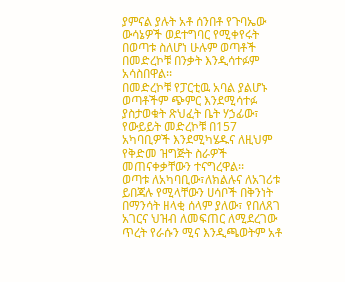ያምናል ያሉት አቶ ሰንበቶ የጉባኤው ውሳኔዎች ወደተግባር የሚቀየሩት በወጣቱ ስለሆነ ሁሉም ወጣቶች በመድረኮቹ በንቃት እንዲሳተፉም አሳስበዋል፡፡
በመድረኮቹ የፓርቲዉ አባል ያልሆኑ ወጣቶችም ጭምር እንደሚሳተፉ ያስታወቁት ጽህፈት ቤት ሃኃፊው፣ የውይይት መድረኮቹ በ157 አካባቢዎች እንደሚካሄዱና ለዚህም የቅድመ ዝግጅት ስራዎች መጠናቀቃቸውን ተናግረዋል፡፡
ወጣቱ ለአካባቢው፣ለክልሉና ለአገሪቱ ይበጃሉ የሚላቸውን ሀሳቦች በቅንነት በማንሳት ዘላቂ ሰላም ያለው፣ የበለጸገ አገርና ህዝብ ለመፍጠር ለሚደረገው ጥረት የራሱን ሚና እንዲጫወትም አቶ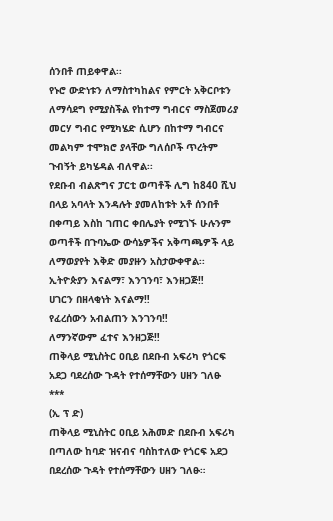ሰንበቶ ጠይቀዋል፡፡
የኑሮ ውድነቱን ለማስተካከልና የምርት አቅርቦቱን ለማሳደግ የሚያስችል የከተማ ግብርና ማስጀመሪያ መርሃ ግብር የሚካሄድ ሲሆን በከተማ ግብርና መልካም ተሞክሮ ያላቸው ግለሰቦች ጥረትም ጉብኝት ይካሄዳል ብለዋል፡፡
የደቡብ ብልጽግና ፓርቲ ወጣቶች ሊግ ከ840 ሺህ በላይ አባላት እንዳሉት ያመለከቱት አቶ ሰንበቶ በቀጣይ እስከ ገጠር ቀበሌያት የሚገኙ ሁሉንም ወጣቶች በጉባኤው ውሳኔዎችና አቅጣጫዎች ላይ ለማወያየት እቅድ መያዙን አስታውቀዋል፡፡
ኢትዮጵያን እናልማ፣ እንገንባ፣ እንዘጋጅ‼
ሀገርን በዘላቂነት እናልማ‼
የፈረሰውን አብልጠን እንገንባ‼
ለማንኛውም ፈተና እንዘጋጅ‼
ጠቅላይ ሚኒስትር ዐቢይ በደቡብ አፍሪካ የጎርፍ አደጋ ባደረሰው ጉዳት የተሰማቸውን ሀዘን ገለፁ
***
(ኢ ፕ ድ)
ጠቅላይ ሚኒስትር ዐቢይ አሕመድ በደቡብ አፍሪካ በጣለው ከባድ ዝናብና ባስከተለው የጎርፍ አደጋ በደረሰው ጉዳት የተሰማቸውን ሀዘን ገለፁ።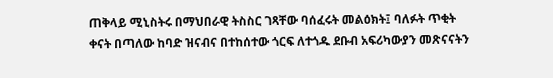ጠቅላይ ሚኒስትሩ በማህበራዊ ትስስር ገጻቸው ባሰፈሩት መልዕክት፤ ባለፉት ጥቂት ቀናት በጣለው ከባድ ዝናብና በተከሰተው ጎርፍ ለተጎዱ ደቡብ አፍሪካውያን መጽናናትን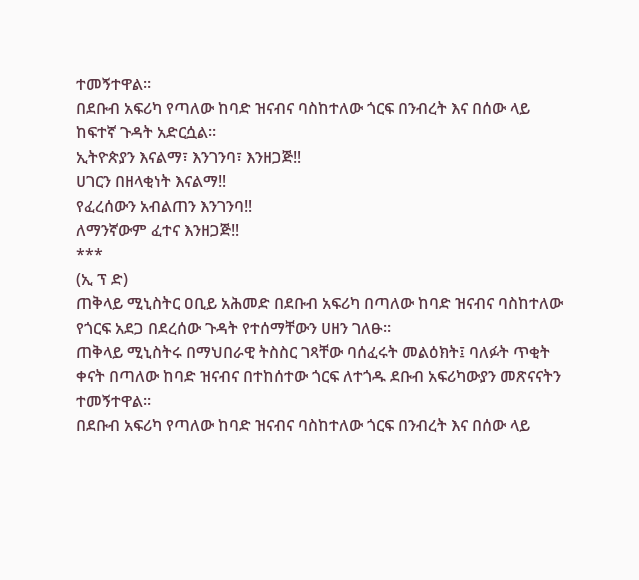ተመኝተዋል።
በደቡብ አፍሪካ የጣለው ከባድ ዝናብና ባስከተለው ጎርፍ በንብረት እና በሰው ላይ ከፍተኛ ጉዳት አድርሷል።
ኢትዮጵያን እናልማ፣ እንገንባ፣ እንዘጋጅ‼
ሀገርን በዘላቂነት እናልማ‼
የፈረሰውን አብልጠን እንገንባ‼
ለማንኛውም ፈተና እንዘጋጅ‼
***
(ኢ ፕ ድ)
ጠቅላይ ሚኒስትር ዐቢይ አሕመድ በደቡብ አፍሪካ በጣለው ከባድ ዝናብና ባስከተለው የጎርፍ አደጋ በደረሰው ጉዳት የተሰማቸውን ሀዘን ገለፁ።
ጠቅላይ ሚኒስትሩ በማህበራዊ ትስስር ገጻቸው ባሰፈሩት መልዕክት፤ ባለፉት ጥቂት ቀናት በጣለው ከባድ ዝናብና በተከሰተው ጎርፍ ለተጎዱ ደቡብ አፍሪካውያን መጽናናትን ተመኝተዋል።
በደቡብ አፍሪካ የጣለው ከባድ ዝናብና ባስከተለው ጎርፍ በንብረት እና በሰው ላይ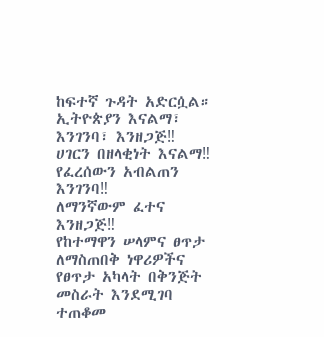ከፍተኛ ጉዳት አድርሷል።
ኢትዮጵያን እናልማ፣ እንገንባ፣ እንዘጋጅ‼
ሀገርን በዘላቂነት እናልማ‼
የፈረሰውን አብልጠን እንገንባ‼
ለማንኛውም ፈተና እንዘጋጅ‼
የከተማዋን ሠላምና ፀጥታ ለማስጠበቅ ነዋሪዎችና የፀጥታ አካላት በቅንጅት መስራት እንደሚገባ ተጠቆመ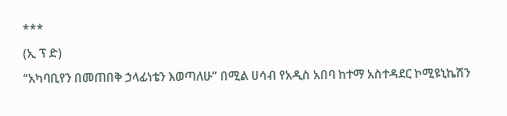***
(ኢ ፕ ድ)
“አካባቢየን በመጠበቅ ኃላፊነቴን እወጣለሁ” በሚል ሀሳብ የአዲስ አበባ ከተማ አስተዳደር ኮሚዩኒኬሽን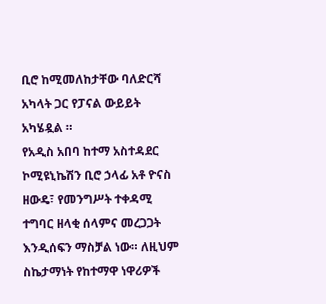ቢሮ ከሚመለከታቸው ባለድርሻ አካላት ጋር የፓናል ውይይት አካሄዷል ።
የአዲስ አበባ ከተማ አስተዳደር ኮሚዩኒኬሽን ቢሮ ኃላፊ አቶ ዮናስ ዘውዴ፣ የመንግሥት ተቀዳሚ ተግባር ዘላቂ ሰላምና መረጋጋት እንዲሰፍን ማስቻል ነው። ለዚህም ስኬታማነት የከተማዋ ነዋሪዎች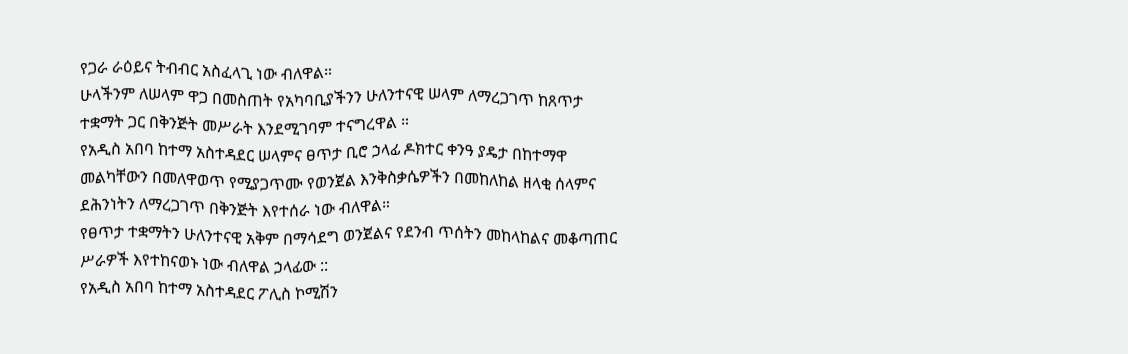የጋራ ራዕይና ትብብር አስፈላጊ ነው ብለዋል።
ሁላችንም ለሠላም ዋጋ በመስጠት የአካባቢያችንን ሁለንተናዊ ሠላም ለማረጋገጥ ከጸጥታ ተቋማት ጋር በቅንጅት መሥራት እንደሚገባም ተናግረዋል ።
የአዲስ አበባ ከተማ አስተዳደር ሠላምና ፀጥታ ቢሮ ኃላፊ ዶክተር ቀንዓ ያዴታ በከተማዋ መልካቸውን በመለዋወጥ የሚያጋጥሙ የወንጀል እንቅስቃሴዎችን በመከለከል ዘላቂ ሰላምና ደሕንነትን ለማረጋገጥ በቅንጅት እየተሰራ ነው ብለዋል።
የፀጥታ ተቋማትን ሁለንተናዊ አቅም በማሳደግ ወንጀልና የደንብ ጥሰትን መከላከልና መቆጣጠር ሥራዎች እየተከናወኑ ነው ብለዋል ኃላፊው ::
የአዲስ አበባ ከተማ አስተዳደር ፖሊስ ኮሚሽን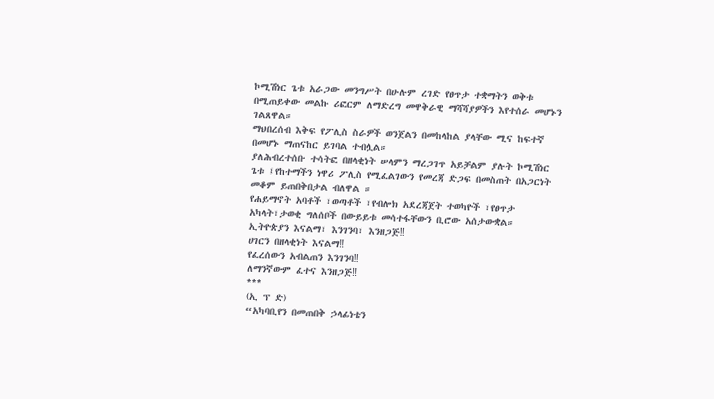ኮሚሽነር ጌቱ አራጋው መንግሥት በሁሉም ረገድ የፀጥታ ተቋማትን ወቅቱ በሚጠይቀው መልኩ ሪፎርም ለማድረግ መዋቅራዊ ማሻሻያዎችን እየተሰራ መሆኑን ገልጸዋል።
ማህበረሰብ እቅፍ የፖሊስ ስራዎች ወንጀልን በመከላከል ያላቸው ሚና ከፍተኛ በመሆኑ ማጠናከር ይገባል ተብሏል።
ያለሕብረተሰቡ ተሳትፎ በዘላቂነት ሠላምን ማረጋገጥ አይቻልም ያሉት ኮሚሽነር ጌቱ ፤የከተማችን ነዋሪ ፖሊስ የሚፈልገውን የመረጃ ድጋፍ በመስጠት በአጋርነት መቆም ይጠበቅበታል ብለዋል ።
የሐይማኖት አባቶች ፣ወጣቶች ፣የብሎክ አደረጃጀት ተወካዮች ፣የፀጥታ አካላት፣ታወቂ ግለሰቦች በውይይቱ መሳተፋቸውን ቢሮው አሰታውቋል።
ኢትዮጵያን እናልማ፣ እንገንባ፣ እንዘጋጅ‼
ሀገርን በዘላቂነት እናልማ‼
የፈረሰውን አብልጠን እንገንባ‼
ለማንኛውም ፈተና እንዘጋጅ‼
***
(ኢ ፕ ድ)
“አካባቢየን በመጠበቅ ኃላፊነቴን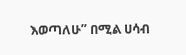እወጣለሁ” በሚል ሀሳብ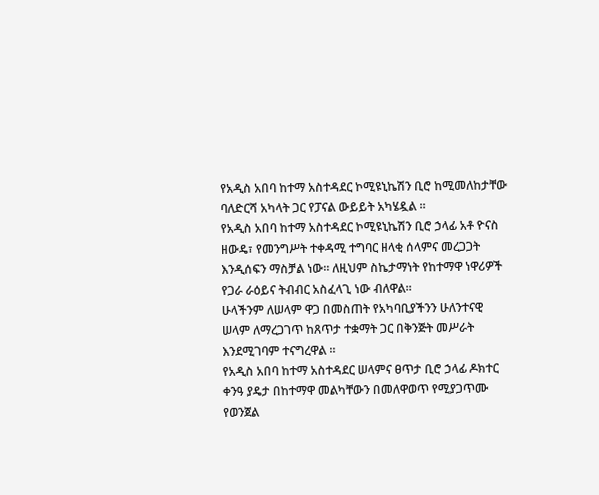የአዲስ አበባ ከተማ አስተዳደር ኮሚዩኒኬሽን ቢሮ ከሚመለከታቸው ባለድርሻ አካላት ጋር የፓናል ውይይት አካሄዷል ።
የአዲስ አበባ ከተማ አስተዳደር ኮሚዩኒኬሽን ቢሮ ኃላፊ አቶ ዮናስ ዘውዴ፣ የመንግሥት ተቀዳሚ ተግባር ዘላቂ ሰላምና መረጋጋት እንዲሰፍን ማስቻል ነው። ለዚህም ስኬታማነት የከተማዋ ነዋሪዎች የጋራ ራዕይና ትብብር አስፈላጊ ነው ብለዋል።
ሁላችንም ለሠላም ዋጋ በመስጠት የአካባቢያችንን ሁለንተናዊ ሠላም ለማረጋገጥ ከጸጥታ ተቋማት ጋር በቅንጅት መሥራት እንደሚገባም ተናግረዋል ።
የአዲስ አበባ ከተማ አስተዳደር ሠላምና ፀጥታ ቢሮ ኃላፊ ዶክተር ቀንዓ ያዴታ በከተማዋ መልካቸውን በመለዋወጥ የሚያጋጥሙ የወንጀል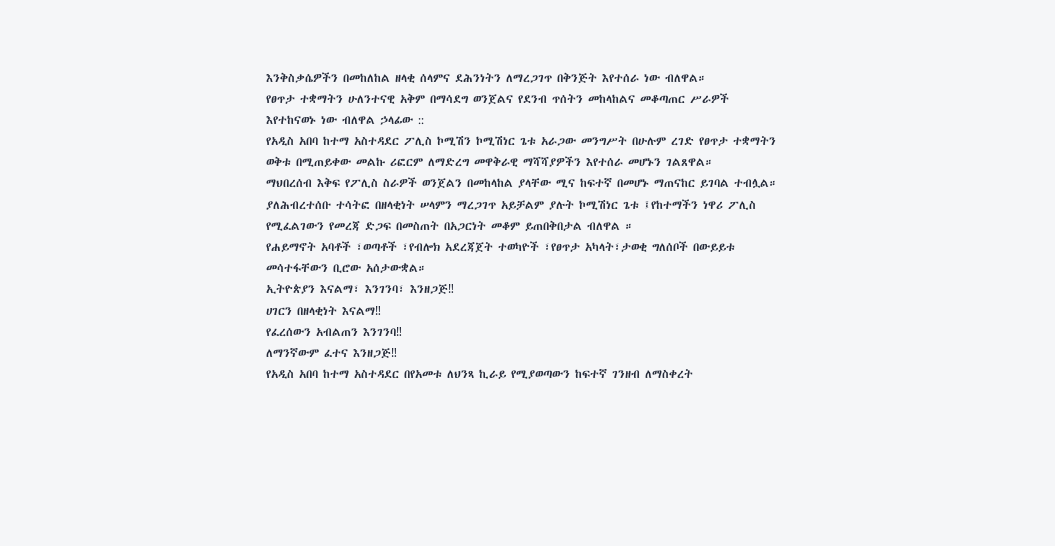እንቅስቃሴዎችን በመከለከል ዘላቂ ሰላምና ደሕንነትን ለማረጋገጥ በቅንጅት እየተሰራ ነው ብለዋል።
የፀጥታ ተቋማትን ሁለንተናዊ አቅም በማሳደግ ወንጀልና የደንብ ጥሰትን መከላከልና መቆጣጠር ሥራዎች እየተከናወኑ ነው ብለዋል ኃላፊው ::
የአዲስ አበባ ከተማ አስተዳደር ፖሊስ ኮሚሽን ኮሚሽነር ጌቱ አራጋው መንግሥት በሁሉም ረገድ የፀጥታ ተቋማትን ወቅቱ በሚጠይቀው መልኩ ሪፎርም ለማድረግ መዋቅራዊ ማሻሻያዎችን እየተሰራ መሆኑን ገልጸዋል።
ማህበረሰብ እቅፍ የፖሊስ ስራዎች ወንጀልን በመከላከል ያላቸው ሚና ከፍተኛ በመሆኑ ማጠናከር ይገባል ተብሏል።
ያለሕብረተሰቡ ተሳትፎ በዘላቂነት ሠላምን ማረጋገጥ አይቻልም ያሉት ኮሚሽነር ጌቱ ፤የከተማችን ነዋሪ ፖሊስ የሚፈልገውን የመረጃ ድጋፍ በመስጠት በአጋርነት መቆም ይጠበቅበታል ብለዋል ።
የሐይማኖት አባቶች ፣ወጣቶች ፣የብሎክ አደረጃጀት ተወካዮች ፣የፀጥታ አካላት፣ታወቂ ግለሰቦች በውይይቱ መሳተፋቸውን ቢሮው አሰታውቋል።
ኢትዮጵያን እናልማ፣ እንገንባ፣ እንዘጋጅ‼
ሀገርን በዘላቂነት እናልማ‼
የፈረሰውን አብልጠን እንገንባ‼
ለማንኛውም ፈተና እንዘጋጅ‼
የአዲስ አበባ ከተማ አስተዳደር በየአመቱ ለህንጻ ኪራይ የሚያወጣውን ከፍተኛ ገንዘብ ለማስቀረት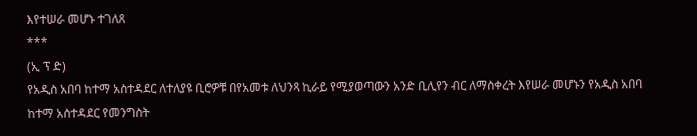እየተሠራ መሆኑ ተገለጸ
***
(ኢ ፕ ድ)
የአዲስ አበባ ከተማ አስተዳደር ለተለያዩ ቢሮዎቹ በየአመቱ ለህንጻ ኪራይ የሚያወጣውን አንድ ቢሊየን ብር ለማስቀረት እየሠራ መሆኑን የአዲስ አበባ ከተማ አስተዳደር የመንግስት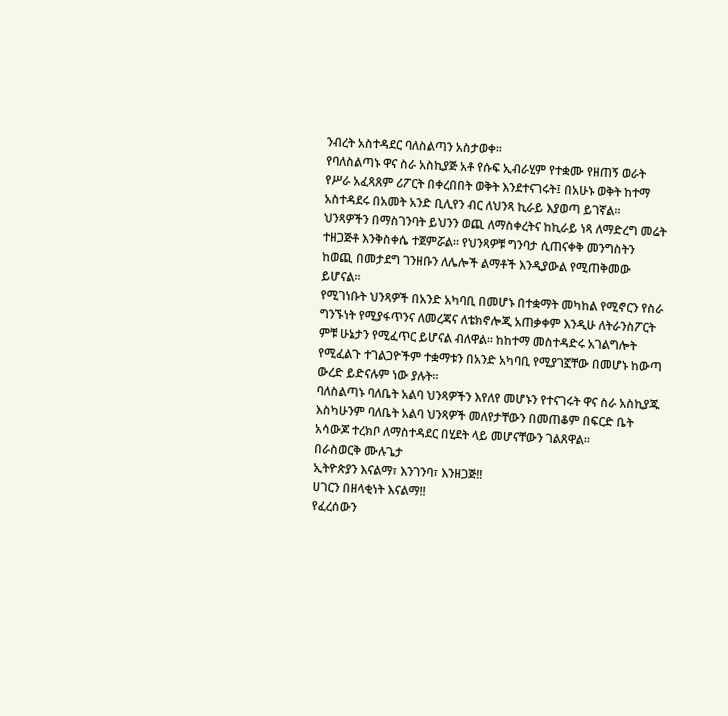ንብረት አስተዳደር ባለስልጣን አስታወቀ።
የባለስልጣኑ ዋና ስራ አስኪያጅ አቶ የሱፍ ኢብራሂም የተቋሙ የዘጠኝ ወራት የሥራ አፈጻጸም ሪፖርት በቀረበበት ወቅት እንደተናገሩት፤ በአሁኑ ወቅት ከተማ አስተዳደሩ በአመት አንድ ቢሊየን ብር ለህንጻ ኪራይ እያወጣ ይገኛል።
ህንጻዎችን በማስገንባት ይህንን ወጪ ለማስቀረትና ከኪራይ ነጻ ለማድረግ መሬት ተዘጋጅቶ እንቅስቀሴ ተጀምሯል። የህንጻዎቹ ግንባታ ሲጠናቀቅ መንግስትን ከወጪ በመታደግ ገንዘቡን ለሌሎች ልማቶች እንዲያውል የሚጠቅመው ይሆናል።
የሚገነቡት ህንጻዎች በአንድ አካባቢ በመሆኑ በተቋማት መካከል የሚኖርን የስራ ግንኙነት የሚያፋጥንና ለመረጃና ለቴክኖሎጂ አጠቃቀም እንዲሁ ለትራንስፖርት ምቹ ሁኔታን የሚፈጥር ይሆናል ብለዋል። ከከተማ መስተዳድሩ አገልግሎት የሚፈልጉ ተገልጋዮችም ተቋማቱን በአንድ አካባቢ የሚያገኟቸው በመሆኑ ከውጣ ውረድ ይድናሉም ነው ያሉት።
ባለስልጣኑ ባለቤት አልባ ህንጻዎችን እየለየ መሆኑን የተናገሩት ዋና ስራ አስኪያጁ እስካሁንም ባለቤት አልባ ህንጻዎች መለየታቸውን በመጠቆም በፍርድ ቤት አሳውጆ ተረክቦ ለማስተዳደር በሂደት ላይ መሆናቸውን ገልጸዋል።
በራስወርቅ ሙሉጌታ
ኢትዮጵያን እናልማ፣ እንገንባ፣ እንዘጋጅ‼
ሀገርን በዘላቂነት እናልማ‼
የፈረሰውን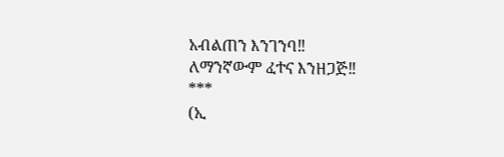አብልጠን እንገንባ‼
ለማንኛውም ፈተና እንዘጋጅ‼
***
(ኢ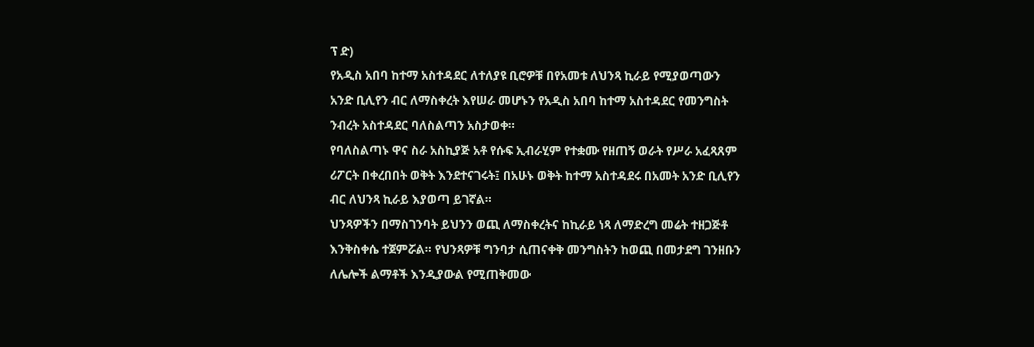ፕ ድ)
የአዲስ አበባ ከተማ አስተዳደር ለተለያዩ ቢሮዎቹ በየአመቱ ለህንጻ ኪራይ የሚያወጣውን አንድ ቢሊየን ብር ለማስቀረት እየሠራ መሆኑን የአዲስ አበባ ከተማ አስተዳደር የመንግስት ንብረት አስተዳደር ባለስልጣን አስታወቀ።
የባለስልጣኑ ዋና ስራ አስኪያጅ አቶ የሱፍ ኢብራሂም የተቋሙ የዘጠኝ ወራት የሥራ አፈጻጸም ሪፖርት በቀረበበት ወቅት እንደተናገሩት፤ በአሁኑ ወቅት ከተማ አስተዳደሩ በአመት አንድ ቢሊየን ብር ለህንጻ ኪራይ እያወጣ ይገኛል።
ህንጻዎችን በማስገንባት ይህንን ወጪ ለማስቀረትና ከኪራይ ነጻ ለማድረግ መሬት ተዘጋጅቶ እንቅስቀሴ ተጀምሯል። የህንጻዎቹ ግንባታ ሲጠናቀቅ መንግስትን ከወጪ በመታደግ ገንዘቡን ለሌሎች ልማቶች እንዲያውል የሚጠቅመው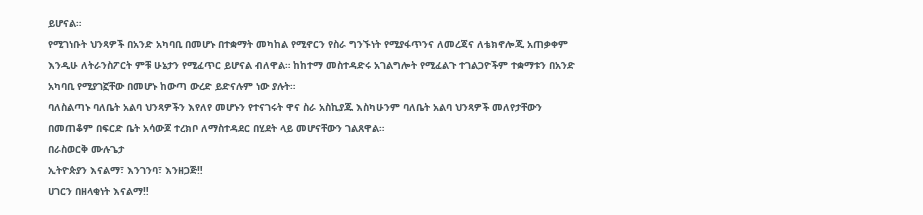ይሆናል።
የሚገነቡት ህንጻዎች በአንድ አካባቢ በመሆኑ በተቋማት መካከል የሚኖርን የስራ ግንኙነት የሚያፋጥንና ለመረጃና ለቴክኖሎጂ አጠቃቀም እንዲሁ ለትራንስፖርት ምቹ ሁኔታን የሚፈጥር ይሆናል ብለዋል። ከከተማ መስተዳድሩ አገልግሎት የሚፈልጉ ተገልጋዮችም ተቋማቱን በአንድ አካባቢ የሚያገኟቸው በመሆኑ ከውጣ ውረድ ይድናሉም ነው ያሉት።
ባለስልጣኑ ባለቤት አልባ ህንጻዎችን እየለየ መሆኑን የተናገሩት ዋና ስራ አስኪያጁ እስካሁንም ባለቤት አልባ ህንጻዎች መለየታቸውን በመጠቆም በፍርድ ቤት አሳውጆ ተረክቦ ለማስተዳደር በሂደት ላይ መሆናቸውን ገልጸዋል።
በራስወርቅ ሙሉጌታ
ኢትዮጵያን እናልማ፣ እንገንባ፣ እንዘጋጅ‼
ሀገርን በዘላቂነት እናልማ‼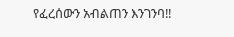የፈረሰውን አብልጠን እንገንባ‼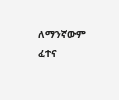ለማንኛውም ፈተና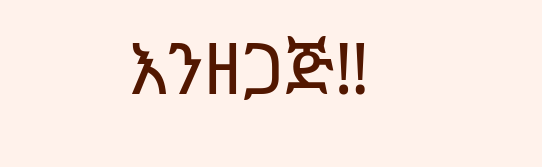እንዘጋጅ‼